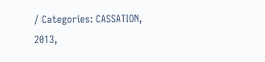/ Categories: CASSATION, 2013,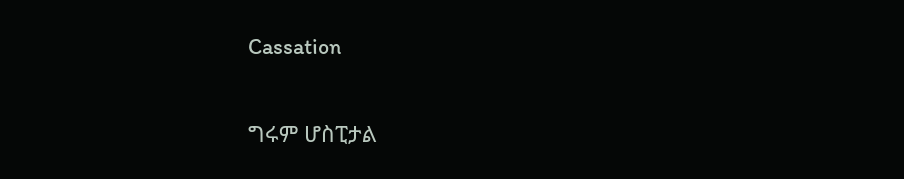Cassation

ግሩም ሆስፒታል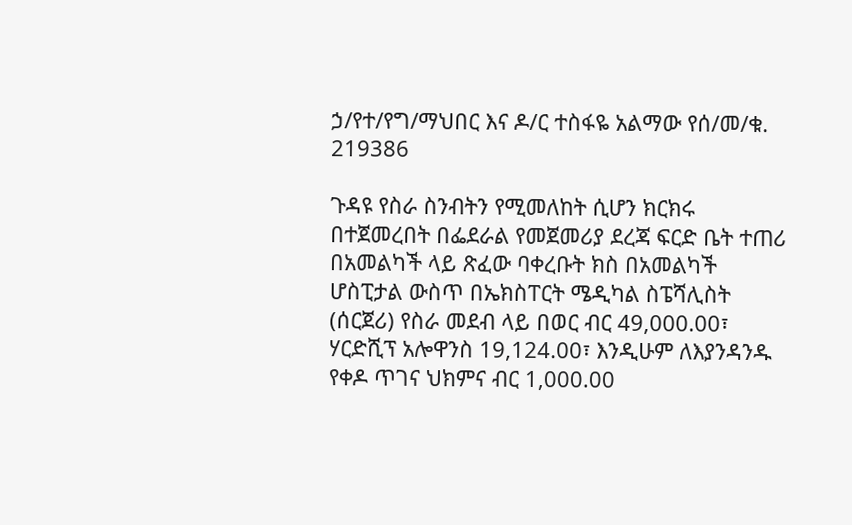ኃ/የተ/የግ/ማህበር እና ዶ/ር ተስፋዬ አልማው የሰ/መ/ቁ. 219386

ጉዳዩ የስራ ስንብትን የሚመለከት ሲሆን ክርክሩ በተጀመረበት በፌደራል የመጀመሪያ ደረጃ ፍርድ ቤት ተጠሪ በአመልካች ላይ ጽፈው ባቀረቡት ክስ በአመልካች ሆስፒታል ውስጥ በኤክስፐርት ሜዲካል ስፔሻሊስት (ሰርጀሪ) የስራ መደብ ላይ በወር ብር 49,000.00፣ ሃርድሺፕ አሎዋንስ 19,124.00፣ እንዲሁም ለእያንዳንዱ የቀዶ ጥገና ህክምና ብር 1,000.00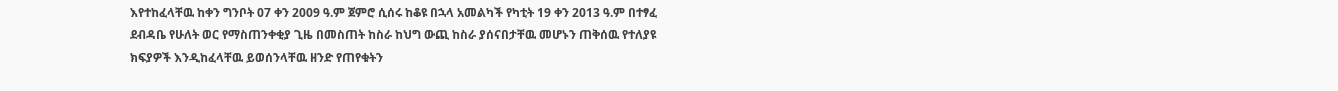እየተከፈላቸዉ ከቀን ግንቦት 07 ቀን 2009 ዓ.ም ጀምሮ ሲሰሩ ከቆዩ በኋላ አመልካች የካቲት 19 ቀን 2013 ዓ.ም በተፃፈ ደብዳቤ የሁለት ወር የማስጠንቀቂያ ጊዜ በመስጠት ከስራ ከህግ ውጪ ከስራ ያሰናበታቸዉ መሆኑን ጠቅሰዉ የተለያዩ ክፍያዎች እንዲከፈላቸዉ ይወሰንላቸዉ ዘንድ የጠየቁትን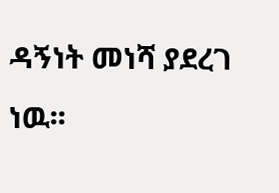ዳኝነት መነሻ ያደረገ ነዉ፡፡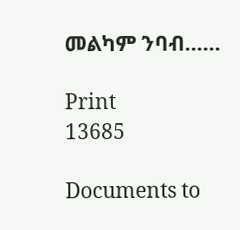መልካም ንባብ……

Print
13685

Documents to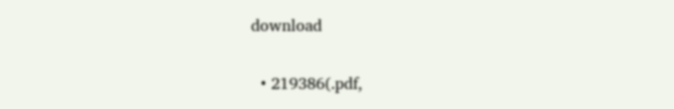download

  • 219386(.pdf,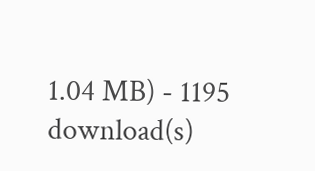1.04 MB) - 1195 download(s)